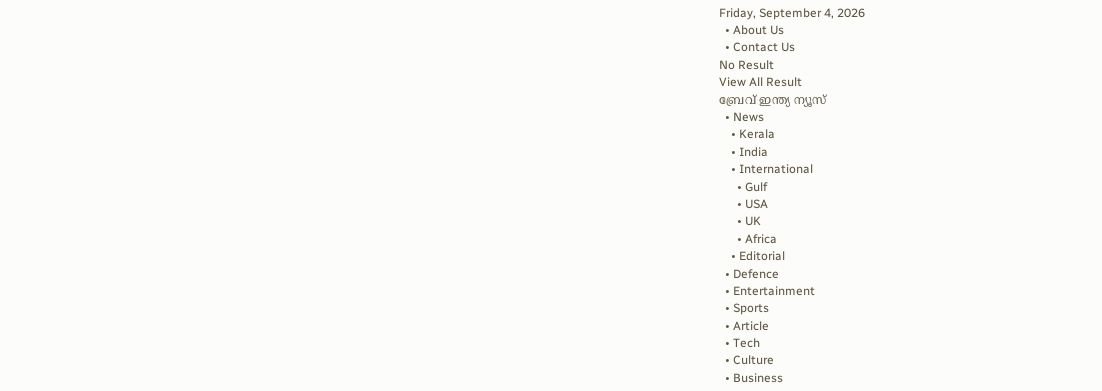Friday, September 4, 2026
  • About Us
  • Contact Us
No Result
View All Result
ബ്രേവ് ഇന്ത്യ ന്യൂസ്
  • News
    • Kerala
    • India
    • International
      • Gulf
      • USA
      • UK
      • Africa
    • Editorial
  • Defence
  • Entertainment
  • Sports
  • Article
  • Tech
  • Culture
  • Business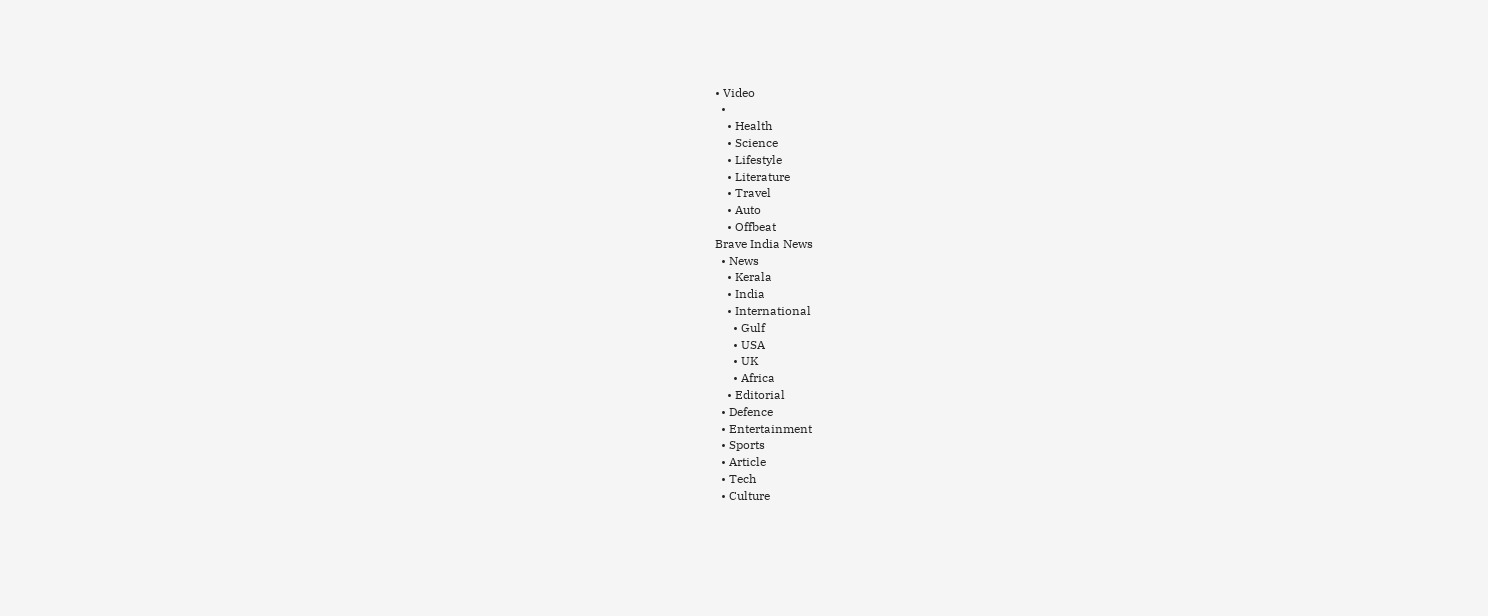• Video
  •
    • Health
    • Science
    • Lifestyle
    • Literature
    • Travel
    • Auto
    • Offbeat
Brave India News
  • News
    • Kerala
    • India
    • International
      • Gulf
      • USA
      • UK
      • Africa
    • Editorial
  • Defence
  • Entertainment
  • Sports
  • Article
  • Tech
  • Culture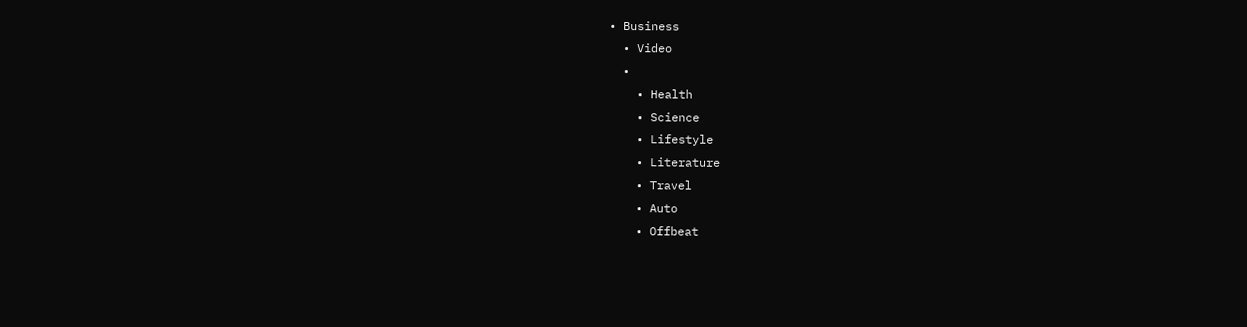• Business
  • Video
  •
    • Health
    • Science
    • Lifestyle
    • Literature
    • Travel
    • Auto
    • Offbeat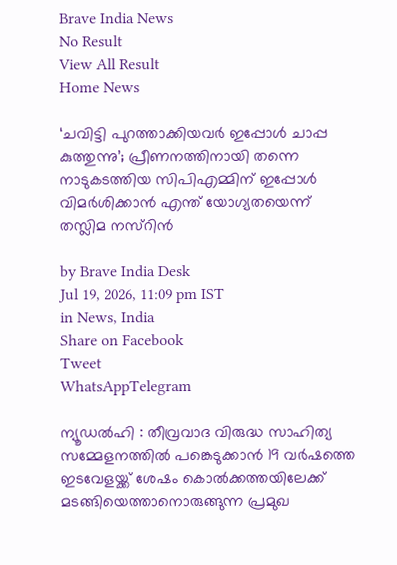Brave India News
No Result
View All Result
Home News

‘ചവിട്ടി പുറത്താക്കിയവർ ഇപ്പോൾ ചാപ്പ കുത്തുന്നു’; പ്രീണനത്തിനായി തന്നെ നാടുകടത്തിയ സിപിഎമ്മിന് ഇപ്പോൾ വിമർശിക്കാൻ എന്ത് യോഗ്യതയെന്ന് തസ്ലിമ നസ്റിൻ

by Brave India Desk
Jul 19, 2026, 11:09 pm IST
in News, India
Share on Facebook
Tweet
WhatsAppTelegram

ന്യൂഡൽഹി : തീവ്രവാദ വിരുദ്ധ സാഹിത്യ സമ്മേളനത്തിൽ പങ്കെടുക്കാൻ 19 വർഷത്തെ ഇടവേളയ്ക്ക് ശേഷം കൊൽക്കത്തയിലേക്ക് മടങ്ങിയെത്താനൊരുങ്ങുന്ന പ്രമുഖ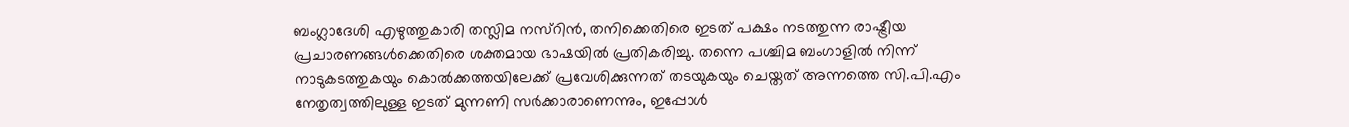ബംഗ്ലാദേശി എഴുത്തുകാരി തസ്ലിമ നസ്റിൻ, തനിക്കെതിരെ ഇടത് പക്ഷം നടത്തുന്ന രാഷ്ട്രീയ പ്രചാരണങ്ങൾക്കെതിരെ ശക്തമായ ഭാഷയിൽ പ്രതികരിച്ചു. തന്നെ പശ്ചിമ ബംഗാളിൽ നിന്ന് നാടുകടത്തുകയും കൊൽക്കത്തയിലേക്ക് പ്രവേശിക്കുന്നത് തടയുകയും ചെയ്തത് അന്നത്തെ സി.പി.എം നേതൃത്വത്തിലുള്ള ഇടത് മുന്നണി സർക്കാരാണെന്നും, ഇപ്പോൾ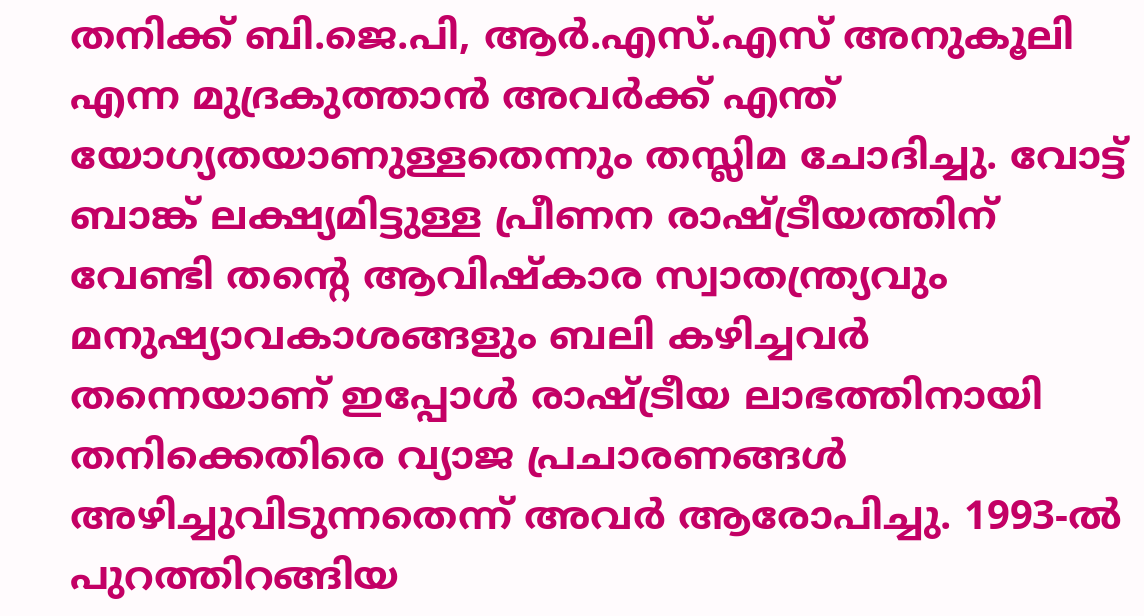തനിക്ക് ബി.ജെ.പി, ആർ.എസ്.എസ് അനുകൂലി എന്ന മുദ്രകുത്താൻ അവർക്ക് എന്ത് യോഗ്യതയാണുള്ളതെന്നും തസ്ലിമ ചോദിച്ചു. വോട്ട് ബാങ്ക് ലക്ഷ്യമിട്ടുള്ള പ്രീണന രാഷ്ട്രീയത്തിന് വേണ്ടി തന്റെ ആവിഷ്‌കാര സ്വാതന്ത്ര്യവും മനുഷ്യാവകാശങ്ങളും ബലി കഴിച്ചവർ തന്നെയാണ് ഇപ്പോൾ രാഷ്ട്രീയ ലാഭത്തിനായി തനിക്കെതിരെ വ്യാജ പ്രചാരണങ്ങൾ അഴിച്ചുവിടുന്നതെന്ന് അവർ ആരോപിച്ചു. 1993-ൽ പുറത്തിറങ്ങിയ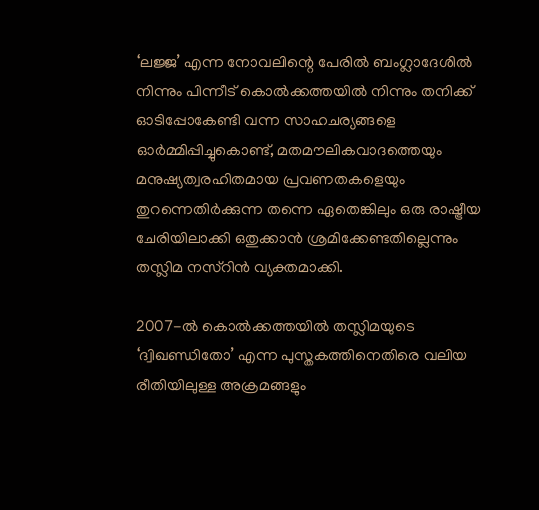‘ലജ്ജ’ എന്ന നോവലിന്റെ പേരിൽ ബംഗ്ലാദേശിൽ നിന്നും പിന്നീട് കൊൽക്കത്തയിൽ നിന്നും തനിക്ക് ഓടിപ്പോകേണ്ടി വന്ന സാഹചര്യങ്ങളെ ഓർമ്മിപ്പിച്ചുകൊണ്ട്, മതമൗലികവാദത്തെയും മനുഷ്യത്വരഹിതമായ പ്രവണതകളെയും തുറന്നെതിർക്കുന്ന തന്നെ ഏതെങ്കിലും ഒരു രാഷ്ട്രീയ ചേരിയിലാക്കി ഒതുക്കാൻ ശ്രമിക്കേണ്ടതില്ലെന്നും തസ്ലിമ നസ്റിൻ വ്യക്തമാക്കി.

2007-ൽ കൊൽക്കത്തയിൽ തസ്ലിമയുടെ ‘ദ്വിഖണ്ഡിതോ’ എന്ന പുസ്തകത്തിനെതിരെ വലിയ രീതിയിലുള്ള അക്രമങ്ങളും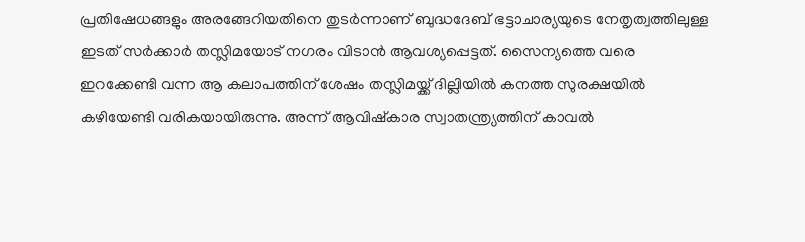പ്രതിഷേധങ്ങളും അരങ്ങേറിയതിനെ തുടർന്നാണ് ബുദ്ധദേബ് ഭട്ടാചാര്യയുടെ നേതൃത്വത്തിലുള്ള ഇടത് സർക്കാർ തസ്ലിമയോട് നഗരം വിടാൻ ആവശ്യപ്പെട്ടത്. സൈന്യത്തെ വരെ ഇറക്കേണ്ടി വന്ന ആ കലാപത്തിന് ശേഷം തസ്ലിമയ്ക്ക് ദില്ലിയിൽ കനത്ത സുരക്ഷയിൽ കഴിയേണ്ടി വരികയായിരുന്നു. അന്ന് ആവിഷ്‌കാര സ്വാതന്ത്ര്യത്തിന് കാവൽ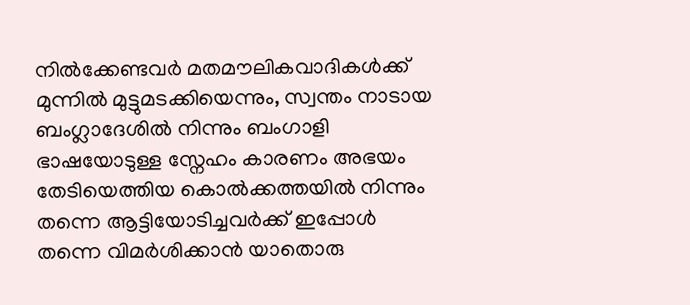നിൽക്കേണ്ടവർ മതമൗലികവാദികൾക്ക് മുന്നിൽ മുട്ടുമടക്കിയെന്നും, സ്വന്തം നാടായ ബംഗ്ലാദേശിൽ നിന്നും ബംഗാളി ഭാഷയോടുള്ള സ്നേഹം കാരണം അഭയം തേടിയെത്തിയ കൊൽക്കത്തയിൽ നിന്നും തന്നെ ആട്ടിയോടിച്ചവർക്ക് ഇപ്പോൾ തന്നെ വിമർശിക്കാൻ യാതൊരു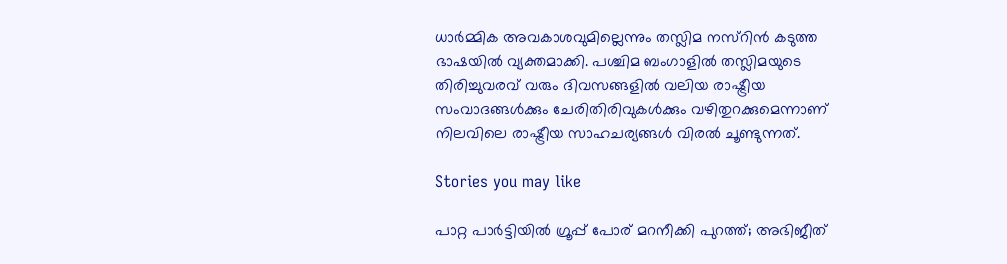ധാർമ്മിക അവകാശവുമില്ലെന്നും തസ്ലിമ നസ്റിൻ കടുത്ത ഭാഷയിൽ വ്യക്തമാക്കി. പശ്ചിമ ബംഗാളിൽ തസ്ലിമയുടെ തിരിച്ചുവരവ് വരും ദിവസങ്ങളിൽ വലിയ രാഷ്ട്രീയ സംവാദങ്ങൾക്കും ചേരിതിരിവുകൾക്കും വഴിതുറക്കുമെന്നാണ് നിലവിലെ രാഷ്ട്രീയ സാഹചര്യങ്ങൾ വിരൽ ചൂണ്ടുന്നത്.

Stories you may like

പാറ്റ പാർട്ടിയിൽ ഗ്രൂപ്പ് പോര് മറനീക്കി പുറത്ത്; അഭിജീത്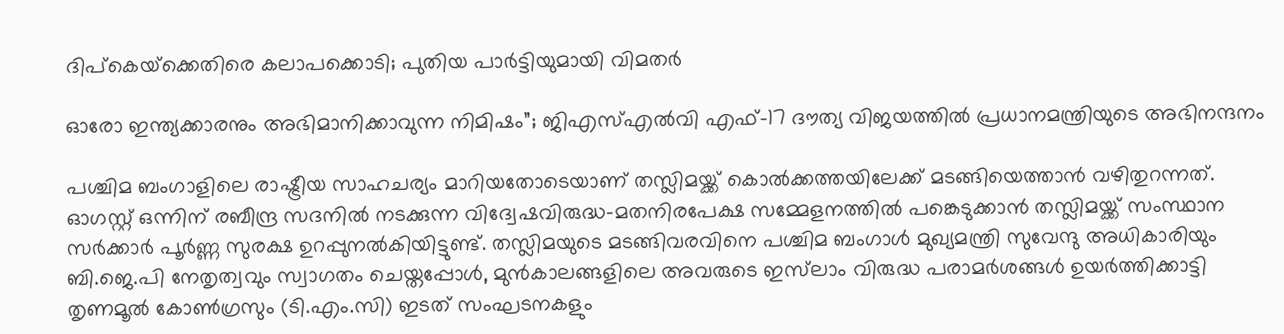ദിപ്‌കെയ്‌ക്കെതിരെ കലാപക്കൊടി; പുതിയ പാർട്ടിയുമായി വിമതർ

ഓരോ ഇന്ത്യക്കാരനും അഭിമാനിക്കാവുന്ന നിമിഷം”; ജിഎസ്എൽവി എഫ്-17 ദൗത്യ വിജയത്തിൽ പ്രധാനമന്ത്രിയുടെ അഭിനന്ദനം

പശ്ചിമ ബംഗാളിലെ രാഷ്ട്രീയ സാഹചര്യം മാറിയതോടെയാണ് തസ്ലിമയ്ക്ക് കൊൽക്കത്തയിലേക്ക് മടങ്ങിയെത്താൻ വഴിതുറന്നത്. ഓഗസ്റ്റ് ഒന്നിന് രബീന്ദ്ര സദനിൽ നടക്കുന്ന വിദ്വേഷവിരുദ്ധ-മതനിരപേക്ഷ സമ്മേളനത്തിൽ പങ്കെടുക്കാൻ തസ്ലിമയ്ക്ക് സംസ്ഥാന സർക്കാർ പൂർണ്ണ സുരക്ഷ ഉറപ്പുനൽകിയിട്ടുണ്ട്. തസ്ലിമയുടെ മടങ്ങിവരവിനെ പശ്ചിമ ബംഗാൾ മുഖ്യമന്ത്രി സുവേന്ദു അധികാരിയും ബി.ജെ.പി നേതൃത്വവും സ്വാഗതം ചെയ്തപ്പോൾ, മുൻകാലങ്ങളിലെ അവരുടെ ഇസ്‌ലാം വിരുദ്ധ പരാമർശങ്ങൾ ഉയർത്തിക്കാട്ടി തൃണമൂൽ കോൺഗ്രസും (ടി.എം.സി) ഇടത് സംഘടനകളും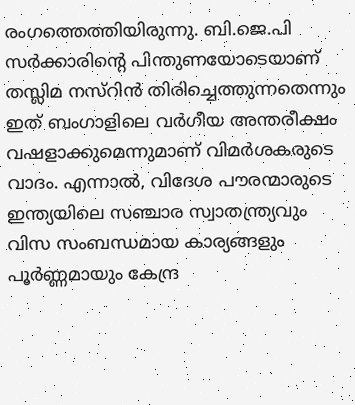രംഗത്തെത്തിയിരുന്നു. ബി.ജെ.പി സർക്കാരിന്റെ പിന്തുണയോടെയാണ് തസ്ലിമ നസ്റിൻ തിരിച്ചെത്തുന്നതെന്നും ഇത് ബംഗാളിലെ വർഗീയ അന്തരീക്ഷം വഷളാക്കുമെന്നുമാണ് വിമർശകരുടെ വാദം. എന്നാൽ, വിദേശ പൗരന്മാരുടെ ഇന്ത്യയിലെ സഞ്ചാര സ്വാതന്ത്ര്യവും വിസ സംബന്ധമായ കാര്യങ്ങളും പൂർണ്ണമായും കേന്ദ്ര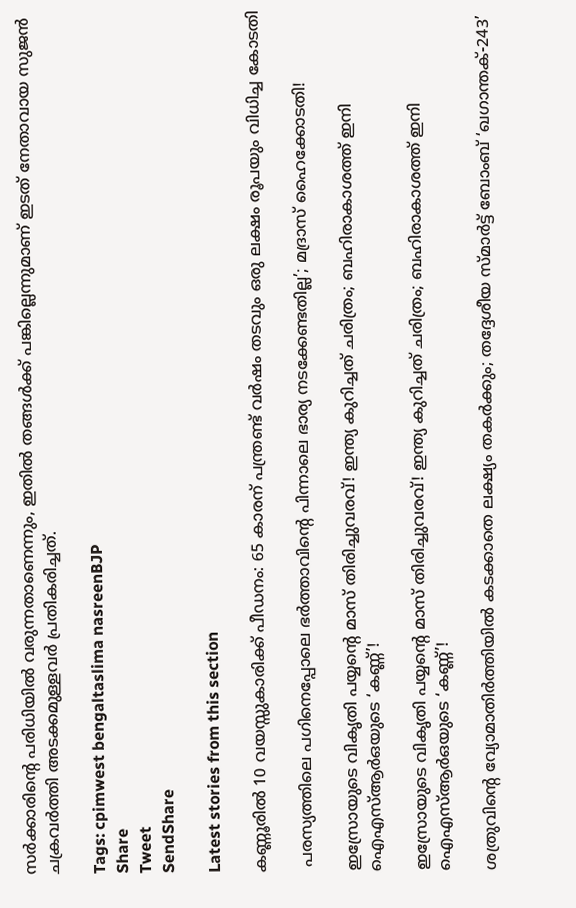സർക്കാരിന്റെ പരിധിയിൽ വരുന്നതാണെന്നും, ഇതിൽ തങ്ങൾക്ക് പങ്കില്ലെന്നുമാണ് ഇടത് നേതാവായ സുജൻ ചക്രവർത്തി അടക്കമുള്ളവർ പ്രതികരിച്ചത്.

Tags: cpimwest bengaltaslima nasreenBJP
Share
Tweet
SendShare

Latest stories from this section

കണ്ണൂരില്‍ 10 വയസ്സുകാരിക്ക് പീഡനം: 65 കാരന് പന്ത്രണ്ട് വര്‍ഷം തടവും ഒരു ലക്ഷം രൂപയും വിധിച്ച കോടതി

 പരസ്യത്തിലെ പഗിനെപ്പോലെ ഭർത്താവിൻ്റെ പിന്നാലെ ഭാര്യ നടക്കേണ്ടതില്ല’; മദ്രാസ് ഹൈക്കോടതി!

ഇസ്രോയുടെ വികൃതി പയ്യൻ്റെ മാസ് തിരിച്ചുവരവ്! ഇന്ത്യ കുറിച്ചത് ചരിത്രം; ബഹിരാകാശത്ത് ഇനി ഐഎസ്ആർഒയുടെ ‘കണ്ണ്’!

ഇസ്രോയുടെ വികൃതി പയ്യൻ്റെ മാസ് തിരിച്ചുവരവ്! ഇന്ത്യ കുറിച്ചത് ചരിത്രം; ബഹിരാകാശത്ത് ഇനി ഐഎസ്ആർഒയുടെ ‘കണ്ണ്’!

ശത്രുവിന്റെ വ്യോമാതിർത്തിയിൽ കടക്കാതെ ലക്ഷ്യം തകർക്കും; തദ്ദേശീയ സ്മാർട്ട് ബോംബ് ‘ഖഗാന്തക്-243’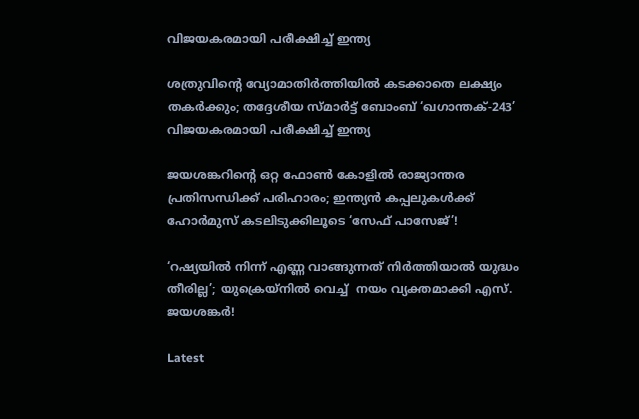വിജയകരമായി പരീക്ഷിച്ച് ഇന്ത്യ

ശത്രുവിന്റെ വ്യോമാതിർത്തിയിൽ കടക്കാതെ ലക്ഷ്യം തകർക്കും; തദ്ദേശീയ സ്മാർട്ട് ബോംബ് ‘ഖഗാന്തക്-243’ വിജയകരമായി പരീക്ഷിച്ച് ഇന്ത്യ

ജയശങ്കറിന്റെ ഒറ്റ ഫോൺ കോളിൽ രാജ്യാന്തര പ്രതിസന്ധിക്ക് പരിഹാരം; ഇന്ത്യൻ കപ്പലുകൾക്ക് ഹോർമുസ് കടലിടുക്കിലൂടെ ‘സേഫ് പാസേജ്’!

‘റഷ്യയിൽ നിന്ന് എണ്ണ വാങ്ങുന്നത് നിർത്തിയാൽ യുദ്ധം തീരില്ല’; യുക്രെയ്നിൽ വെച്ച്  നയം വ്യക്തമാക്കി എസ്. ജയശങ്കർ!

Latest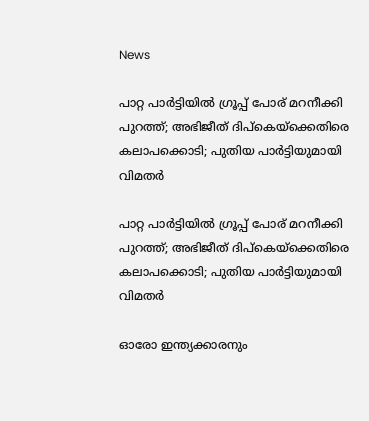News

പാറ്റ പാർട്ടിയിൽ ഗ്രൂപ്പ് പോര് മറനീക്കി പുറത്ത്; അഭിജീത് ദിപ്‌കെയ്‌ക്കെതിരെ കലാപക്കൊടി; പുതിയ പാർട്ടിയുമായി വിമതർ

പാറ്റ പാർട്ടിയിൽ ഗ്രൂപ്പ് പോര് മറനീക്കി പുറത്ത്; അഭിജീത് ദിപ്‌കെയ്‌ക്കെതിരെ കലാപക്കൊടി; പുതിയ പാർട്ടിയുമായി വിമതർ

ഓരോ ഇന്ത്യക്കാരനും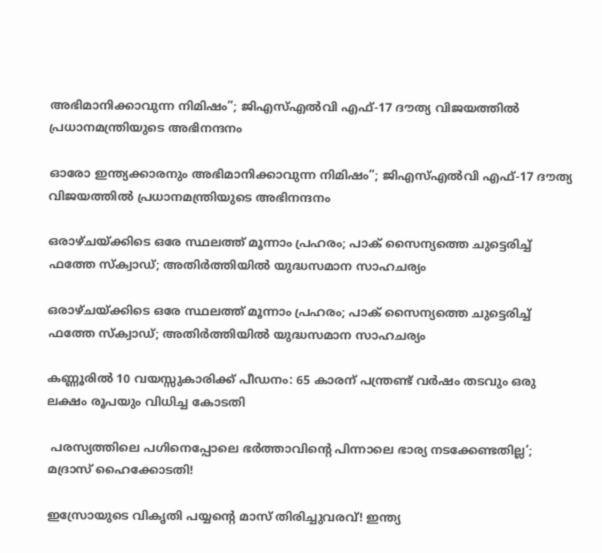അഭിമാനിക്കാവുന്ന നിമിഷം”; ജിഎസ്എൽവി എഫ്-17 ദൗത്യ വിജയത്തിൽ പ്രധാനമന്ത്രിയുടെ അഭിനന്ദനം

ഓരോ ഇന്ത്യക്കാരനും അഭിമാനിക്കാവുന്ന നിമിഷം”; ജിഎസ്എൽവി എഫ്-17 ദൗത്യ വിജയത്തിൽ പ്രധാനമന്ത്രിയുടെ അഭിനന്ദനം

ഒരാഴ്ചയ്ക്കിടെ ഒരേ സ്ഥലത്ത് മൂന്നാം പ്രഹരം; പാക് സൈന്യത്തെ ചുട്ടെരിച്ച് ഫത്തേ സ്ക്വാഡ്; അതിർത്തിയിൽ യുദ്ധസമാന സാഹചര്യം

ഒരാഴ്ചയ്ക്കിടെ ഒരേ സ്ഥലത്ത് മൂന്നാം പ്രഹരം; പാക് സൈന്യത്തെ ചുട്ടെരിച്ച് ഫത്തേ സ്ക്വാഡ്; അതിർത്തിയിൽ യുദ്ധസമാന സാഹചര്യം

കണ്ണൂരില്‍ 10 വയസ്സുകാരിക്ക് പീഡനം: 65 കാരന് പന്ത്രണ്ട് വര്‍ഷം തടവും ഒരു ലക്ഷം രൂപയും വിധിച്ച കോടതി

 പരസ്യത്തിലെ പഗിനെപ്പോലെ ഭർത്താവിൻ്റെ പിന്നാലെ ഭാര്യ നടക്കേണ്ടതില്ല’; മദ്രാസ് ഹൈക്കോടതി!

ഇസ്രോയുടെ വികൃതി പയ്യൻ്റെ മാസ് തിരിച്ചുവരവ്! ഇന്ത്യ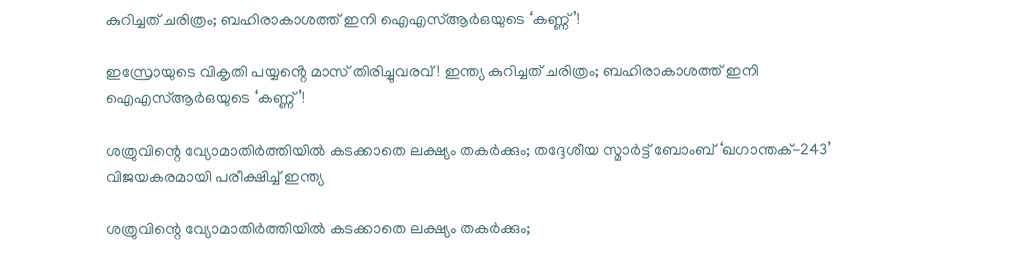കുറിച്ചത് ചരിത്രം; ബഹിരാകാശത്ത് ഇനി ഐഎസ്ആർഒയുടെ ‘കണ്ണ്’!

ഇസ്രോയുടെ വികൃതി പയ്യൻ്റെ മാസ് തിരിച്ചുവരവ്! ഇന്ത്യ കുറിച്ചത് ചരിത്രം; ബഹിരാകാശത്ത് ഇനി ഐഎസ്ആർഒയുടെ ‘കണ്ണ്’!

ശത്രുവിന്റെ വ്യോമാതിർത്തിയിൽ കടക്കാതെ ലക്ഷ്യം തകർക്കും; തദ്ദേശീയ സ്മാർട്ട് ബോംബ് ‘ഖഗാന്തക്-243’ വിജയകരമായി പരീക്ഷിച്ച് ഇന്ത്യ

ശത്രുവിന്റെ വ്യോമാതിർത്തിയിൽ കടക്കാതെ ലക്ഷ്യം തകർക്കും;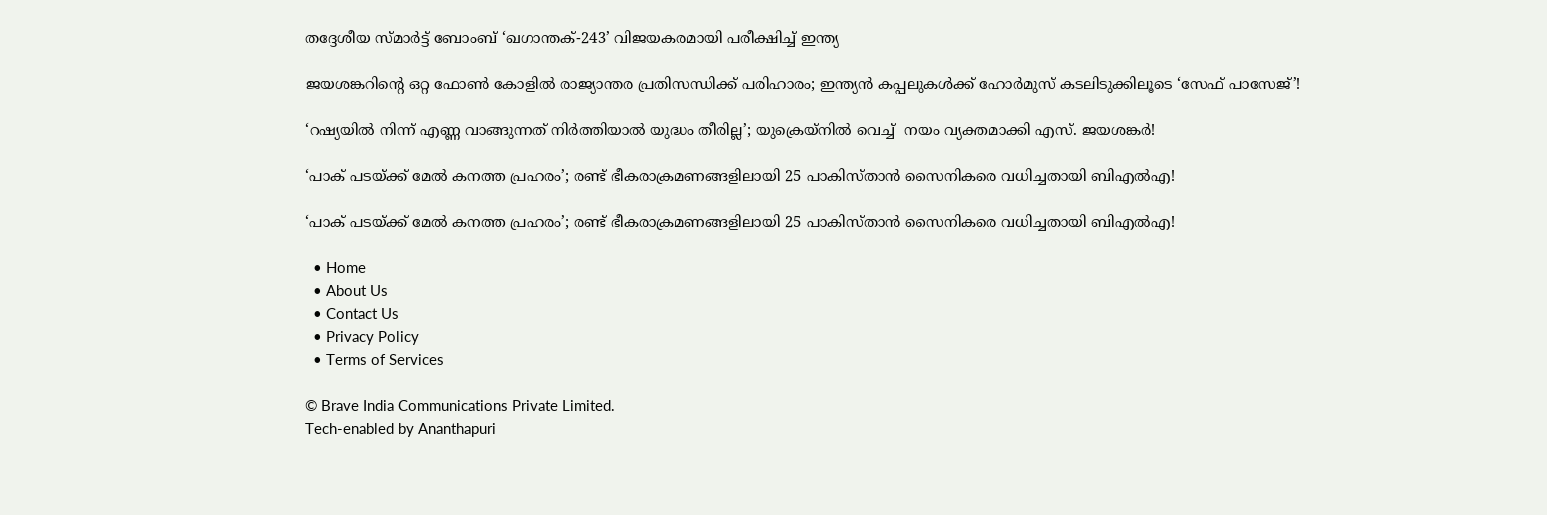തദ്ദേശീയ സ്മാർട്ട് ബോംബ് ‘ഖഗാന്തക്-243’ വിജയകരമായി പരീക്ഷിച്ച് ഇന്ത്യ

ജയശങ്കറിന്റെ ഒറ്റ ഫോൺ കോളിൽ രാജ്യാന്തര പ്രതിസന്ധിക്ക് പരിഹാരം; ഇന്ത്യൻ കപ്പലുകൾക്ക് ഹോർമുസ് കടലിടുക്കിലൂടെ ‘സേഫ് പാസേജ്’!

‘റഷ്യയിൽ നിന്ന് എണ്ണ വാങ്ങുന്നത് നിർത്തിയാൽ യുദ്ധം തീരില്ല’; യുക്രെയ്നിൽ വെച്ച്  നയം വ്യക്തമാക്കി എസ്. ജയശങ്കർ!

‘പാക് പടയ്ക്ക് മേൽ കനത്ത പ്രഹരം’; രണ്ട് ഭീകരാക്രമണങ്ങളിലായി 25 പാകിസ്താൻ സൈനികരെ വധിച്ചതായി ബിഎൽഎ!

‘പാക് പടയ്ക്ക് മേൽ കനത്ത പ്രഹരം’; രണ്ട് ഭീകരാക്രമണങ്ങളിലായി 25 പാകിസ്താൻ സൈനികരെ വധിച്ചതായി ബിഎൽഎ!

  • Home
  • About Us
  • Contact Us
  • Privacy Policy
  • Terms of Services

© Brave India Communications Private Limited.
Tech-enabled by Ananthapuri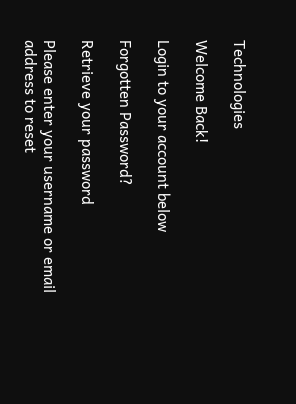Technologies

Welcome Back!

Login to your account below

Forgotten Password?

Retrieve your password

Please enter your username or email address to reset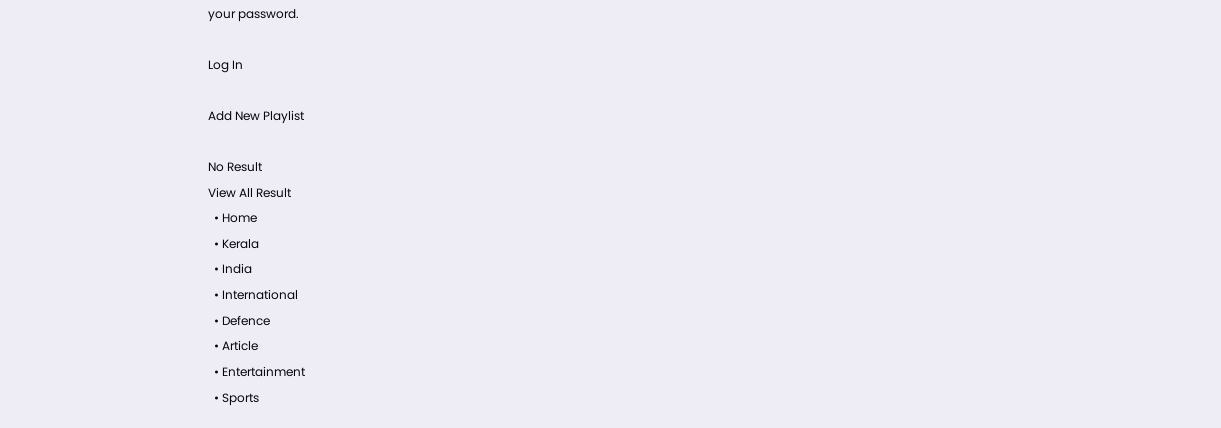your password.

Log In

Add New Playlist

No Result
View All Result
  • Home
  • Kerala
  • India
  • International
  • Defence
  • Article
  • Entertainment
  • Sports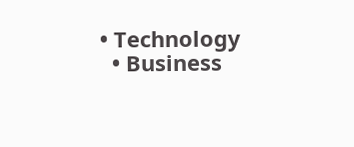• Technology
  • Business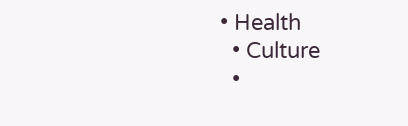• Health
  • Culture
  •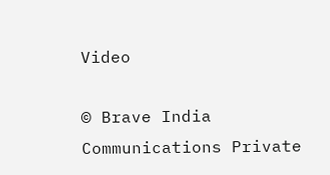Video

© Brave India Communications Private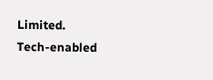Limited.
Tech-enabled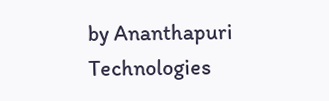by Ananthapuri Technologies